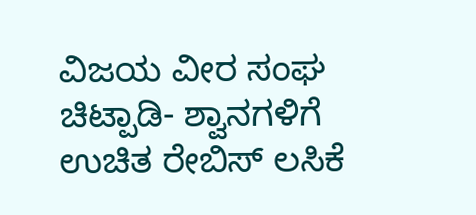ವಿಜಯ ವೀರ ಸಂಘ ಚಿಟ್ಪಾಡಿ- ಶ್ವಾನಗಳಿಗೆ ಉಚಿತ ರೇಬಿಸ್ ಲಸಿಕೆ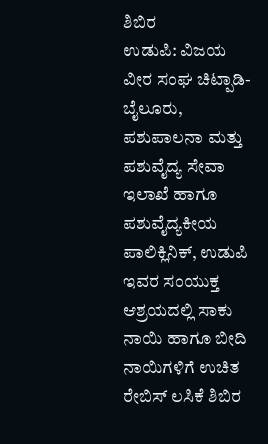ಶಿಬಿರ
ಉಡುಪಿ: ವಿಜಯ ವೀರ ಸಂಘ ಚಿಟ್ಪಾಡಿ-ಬೈಲೂರು, ಪಶುಪಾಲನಾ ಮತ್ತು ಪಶುವೈದ್ಯ ಸೇವಾ ಇಲಾಖೆ ಹಾಗೂ ಪಶುವೈದ್ಯಕೀಯ ಪಾಲಿಕ್ಲಿನಿಕ್, ಉಡುಪಿ ಇವರ ಸಂಯುಕ್ತ ಆಶ್ರಯದಲ್ಲಿ ಸಾಕು ನಾಯಿ ಹಾಗೂ ಬೀದಿ ನಾಯಿಗಳಿಗೆ ಉಚಿತ ರೇಬಿಸ್ ಲಸಿಕೆ ಶಿಬಿರ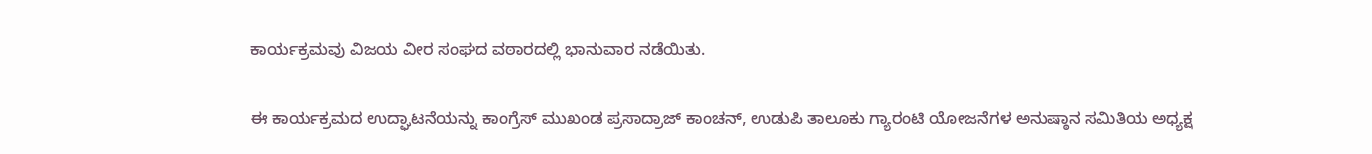ಕಾರ್ಯಕ್ರಮವು ವಿಜಯ ವೀರ ಸಂಘದ ವಠಾರದಲ್ಲಿ ಭಾನುವಾರ ನಡೆಯಿತು.

ಈ ಕಾರ್ಯಕ್ರಮದ ಉದ್ಘಾಟನೆಯನ್ನು ಕಾಂಗ್ರೆಸ್ ಮುಖಂಡ ಪ್ರಸಾದ್ರಾಜ್ ಕಾಂಚನ್, ಉಡುಪಿ ತಾಲೂಕು ಗ್ಯಾರಂಟಿ ಯೋಜನೆಗಳ ಅನುಷ್ಠಾನ ಸಮಿತಿಯ ಅಧ್ಯಕ್ಷ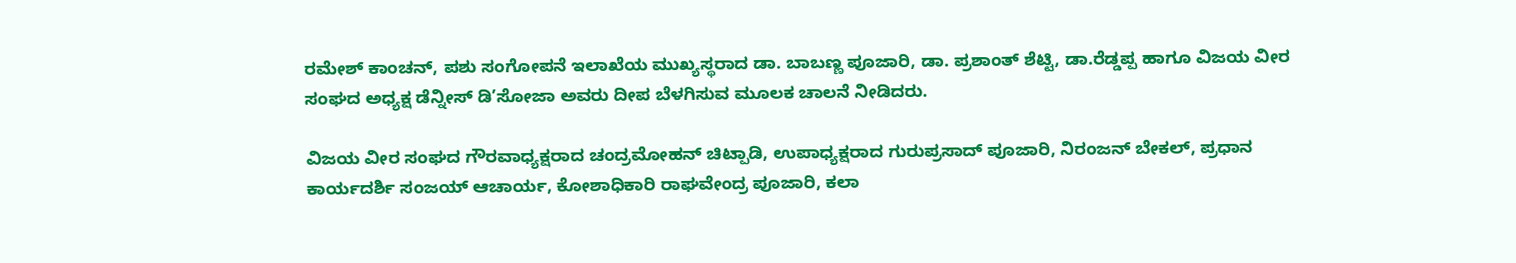ರಮೇಶ್ ಕಾಂಚನ್, ಪಶು ಸಂಗೋಪನೆ ಇಲಾಖೆಯ ಮುಖ್ಯಸ್ಥರಾದ ಡಾ. ಬಾಬಣ್ಣ ಪೂಜಾರಿ, ಡಾ. ಪ್ರಶಾಂತ್ ಶೆಟ್ಟಿ, ಡಾ.ರೆಡ್ಡಪ್ಪ ಹಾಗೂ ವಿಜಯ ವೀರ ಸಂಘದ ಅಧ್ಯಕ್ಷ ಡೆನ್ನೀಸ್ ಡಿ’ಸೋಜಾ ಅವರು ದೀಪ ಬೆಳಗಿಸುವ ಮೂಲಕ ಚಾಲನೆ ನೀಡಿದರು.

ವಿಜಯ ವೀರ ಸಂಘದ ಗೌರವಾಧ್ಯಕ್ಷರಾದ ಚಂದ್ರಮೋಹನ್ ಚಿಟ್ಪಾಡಿ, ಉಪಾಧ್ಯಕ್ಷರಾದ ಗುರುಪ್ರಸಾದ್ ಪೂಜಾರಿ, ನಿರಂಜನ್ ಬೇಕಲ್, ಪ್ರಧಾನ ಕಾರ್ಯದರ್ಶಿ ಸಂಜಯ್ ಆಚಾರ್ಯ, ಕೋಶಾಧಿಕಾರಿ ರಾಘವೇಂದ್ರ ಪೂಜಾರಿ, ಕಲಾ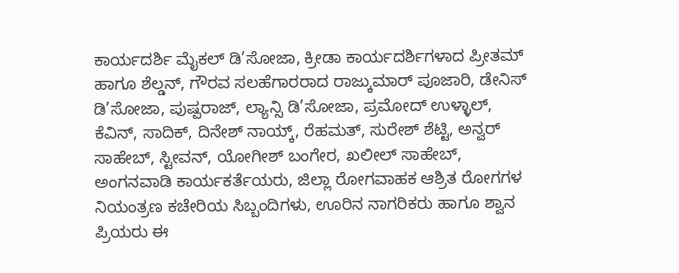ಕಾರ್ಯದರ್ಶಿ ಮೈಕಲ್ ಡಿ’ಸೋಜಾ, ಕ್ರೀಡಾ ಕಾರ್ಯದರ್ಶಿಗಳಾದ ಪ್ರೀತಮ್ ಹಾಗೂ ಶೆಲ್ಡನ್, ಗೌರವ ಸಲಹೆಗಾರರಾದ ರಾಜ್ಕುಮಾರ್ ಪೂಜಾರಿ, ಡೇನಿಸ್ ಡಿ’ಸೋಜಾ, ಪುಷ್ಪರಾಜ್, ಲ್ಯಾನ್ಸಿ ಡಿ’ಸೋಜಾ, ಪ್ರಮೋದ್ ಉಳ್ಳಾಲ್, ಕೆವಿನ್, ಸಾದಿಕ್, ದಿನೇಶ್ ನಾಯ್ಕ್, ರೆಹಮತ್, ಸುರೇಶ್ ಶೆಟ್ಟಿ, ಅನ್ವರ್ ಸಾಹೇಬ್, ಸ್ಟೀವನ್, ಯೋಗೀಶ್ ಬಂಗೇರ, ಖಲೀಲ್ ಸಾಹೇಬ್, ಅಂಗನವಾಡಿ ಕಾರ್ಯಕರ್ತೆಯರು, ಜಿಲ್ಲಾ ರೋಗವಾಹಕ ಆಶ್ರಿತ ರೋಗಗಳ ನಿಯಂತ್ರಣ ಕಚೇರಿಯ ಸಿಬ್ಬಂದಿಗಳು, ಊರಿನ ನಾಗರಿಕರು ಹಾಗೂ ಶ್ವಾನ ಪ್ರಿಯರು ಈ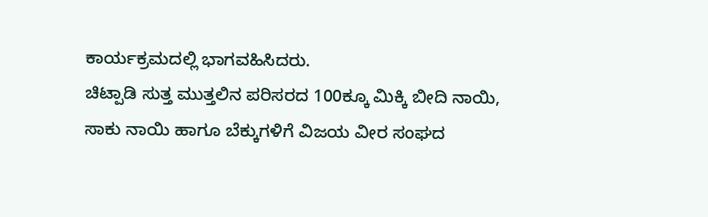ಕಾರ್ಯಕ್ರಮದಲ್ಲಿ ಭಾಗವಹಿಸಿದರು.
ಚಿಟ್ಪಾಡಿ ಸುತ್ತ ಮುತ್ತಲಿನ ಪರಿಸರದ 100ಕ್ಕೂ ಮಿಕ್ಕಿ ಬೀದಿ ನಾಯಿ, ಸಾಕು ನಾಯಿ ಹಾಗೂ ಬೆಕ್ಕುಗಳಿಗೆ ವಿಜಯ ವೀರ ಸಂಘದ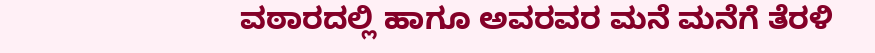ವಠಾರದಲ್ಲಿ ಹಾಗೂ ಅವರವರ ಮನೆ ಮನೆಗೆ ತೆರಳಿ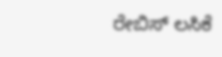ರೇಬಿಸ್ ಲಸಿಕೆ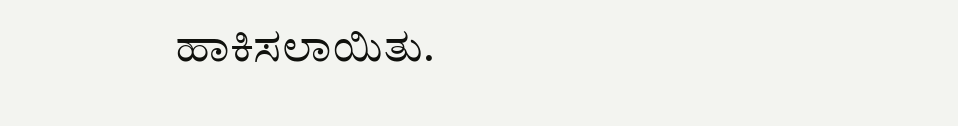ಹಾಕಿಸಲಾಯಿತು.